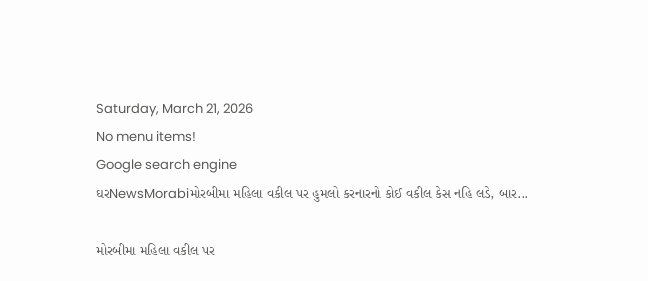Saturday, March 21, 2026
No menu items!
Google search engine
ઘરNewsMorabiમોરબીમા મહિલા વકીલ પર હુમલો કરનારનો કોઈ વકીલ કેસ નહિ લડે, બાર...

મોરબીમા મહિલા વકીલ પર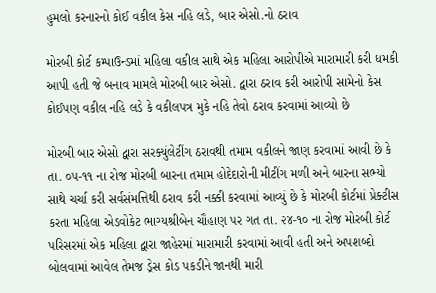હુમલો કરનારનો કોઈ વકીલ કેસ નહિ લડે, બાર એસો.નો ઠરાવ

મોરબી કોર્ટ કમ્પાઉન્ડમાં મહિલા વકીલ સાથે એક મહિલા આરોપીએ મારામારી કરી ધમકી આપી હતી જે બનાવ મામલે મોરબી બાર એસો. દ્વારા ઠરાવ કરી આરોપી સામેનો કેસ કોઈપણ વકીલ નહિ લડે કે વકીલપત્ર મુકે નહિ તેવો ઠરાવ કરવામાં આવ્યો છે

મોરબી બાર એસો દ્વારા સરક્યુંલેટીંગ ઠરાવથી તમામ વકીલને જાણ કરવામાં આવી છે કે તા. ૦૫-૧૧ ના રોજ મોરબી બારના તમામ હોદેદારોની મીટીંગ મળી અને બારના સભ્યો સાથે ચર્ચા કરી સર્વસંમત્તિથી ઠરાવ કરી નક્કી કરવામાં આવ્યું છે કે મોરબી કોર્ટમાં પ્રેક્ટીસ કરતા મહિલા એડવોકેટ ભાગ્યશ્રીબેન ચૌહાણ પર ગત તા. ૨૪-૧૦ ના રોજ મોરબી કોર્ટ પરિસરમાં એક મહિલા દ્વારા જાહેરમાં મારામારી કરવામાં આવી હતી અને અપશબ્દો બોલવામાં આવેલ તેમજ ડ્રેસ કોડ પકડીને જાનથી મારી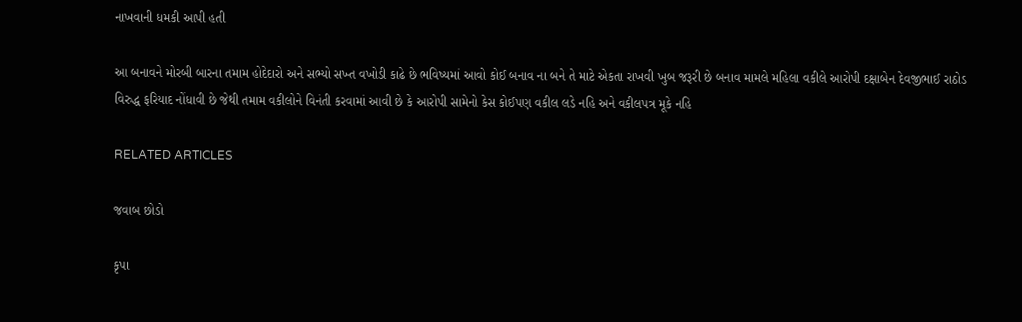નાખવાની ધમકી આપી હતી

આ બનાવને મોરબી બારના તમામ હોદેદારો અને સભ્યો સખ્ત વખોડી કાઢે છે ભવિષ્યમાં આવો કોઈ બનાવ ના બને તે માટે એકતા રાખવી ખુબ જરૂરી છે બનાવ મામલે મહિલા વકીલે આરોપી દક્ષાબેન દેવજીભાઈ રાઠોડ વિરુદ્ધ ફરિયાદ નોંધાવી છે જેથી તમામ વકીલોને વિનંતી કરવામાં આવી છે કે આરોપી સામેનો કેસ કોઈપણ વકીલ લડે નહિ અને વકીલપત્ર મૂકે નહિ

RELATED ARTICLES

જવાબ છોડો

કૃપા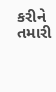કરીને તમારી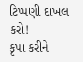ટિપ્પણી દાખલ કરો!
કૃપા કરીને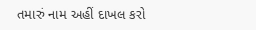તમારું નામ અહીં દાખલ કરો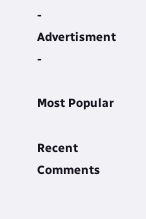- Advertisment -

Most Popular

Recent Comments